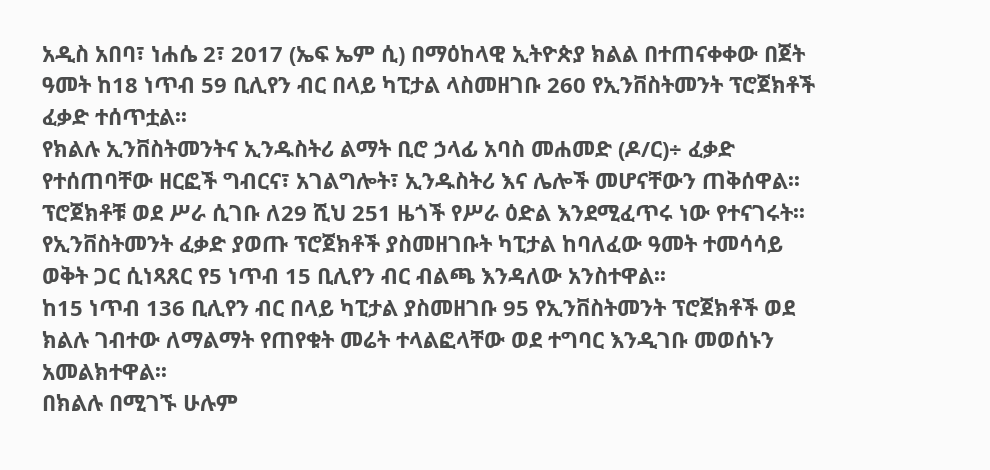አዲስ አበባ፣ ነሐሴ 2፣ 2017 (ኤፍ ኤም ሲ) በማዕከላዊ ኢትዮጵያ ክልል በተጠናቀቀው በጀት ዓመት ከ18 ነጥብ 59 ቢሊየን ብር በላይ ካፒታል ላስመዘገቡ 260 የኢንቨስትመንት ፕሮጀክቶች ፈቃድ ተሰጥቷል፡፡
የክልሉ ኢንቨስትመንትና ኢንዱስትሪ ልማት ቢሮ ኃላፊ አባስ መሐመድ (ዶ/ር)÷ ፈቃድ የተሰጠባቸው ዘርፎች ግብርና፣ አገልግሎት፣ ኢንዱስትሪ እና ሌሎች መሆናቸውን ጠቅሰዋል፡፡
ፕሮጀክቶቹ ወደ ሥራ ሲገቡ ለ29 ሺህ 251 ዜጎች የሥራ ዕድል እንደሚፈጥሩ ነው የተናገሩት፡፡
የኢንቨስትመንት ፈቃድ ያወጡ ፕሮጀክቶች ያስመዘገቡት ካፒታል ከባለፈው ዓመት ተመሳሳይ ወቅት ጋር ሲነጻጸር የ5 ነጥብ 15 ቢሊየን ብር ብልጫ እንዳለው አንስተዋል፡፡
ከ15 ነጥብ 136 ቢሊየን ብር በላይ ካፒታል ያስመዘገቡ 95 የኢንቨስትመንት ፕሮጀክቶች ወደ ክልሉ ገብተው ለማልማት የጠየቁት መሬት ተላልፎላቸው ወደ ተግባር እንዲገቡ መወሰኑን አመልክተዋል፡፡
በክልሉ በሚገኙ ሁሉም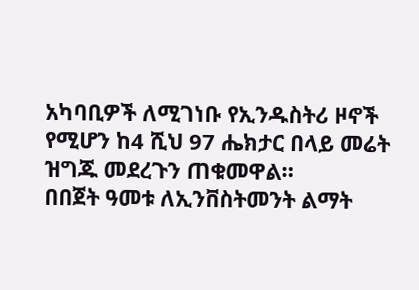አካባቢዎች ለሚገነቡ የኢንዱስትሪ ዞኖች የሚሆን ከ4 ሺህ 97 ሔክታር በላይ መሬት ዝግጁ መደረጉን ጠቁመዋል።
በበጀት ዓመቱ ለኢንቨስትመንት ልማት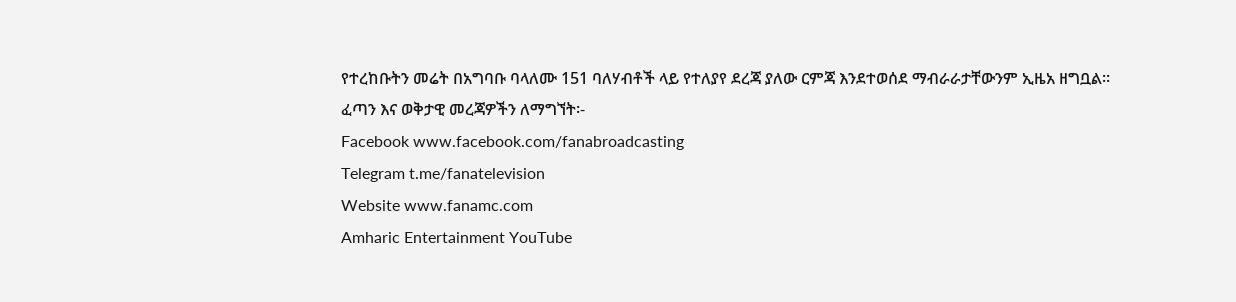የተረከቡትን መሬት በአግባቡ ባላለሙ 151 ባለሃብቶች ላይ የተለያየ ደረጃ ያለው ርምጃ እንደተወሰደ ማብራራታቸውንም ኢዜአ ዘግቧል፡፡
ፈጣን እና ወቅታዊ መረጃዎችን ለማግኘት፡-
Facebook www.facebook.com/fanabroadcasting
Telegram t.me/fanatelevision
Website www.fanamc.com
Amharic Entertainment YouTube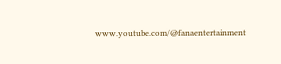www.youtube.com/@fanaentertainment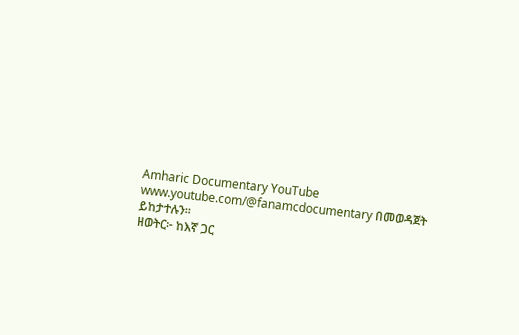Amharic Documentary YouTube www.youtube.com/@fanamcdocumentary በመወዳጀት ይከታተሉን፡፡
ዘወትር፦ ከእኛ ጋር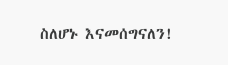ስለሆኑ እናመሰግናለን!